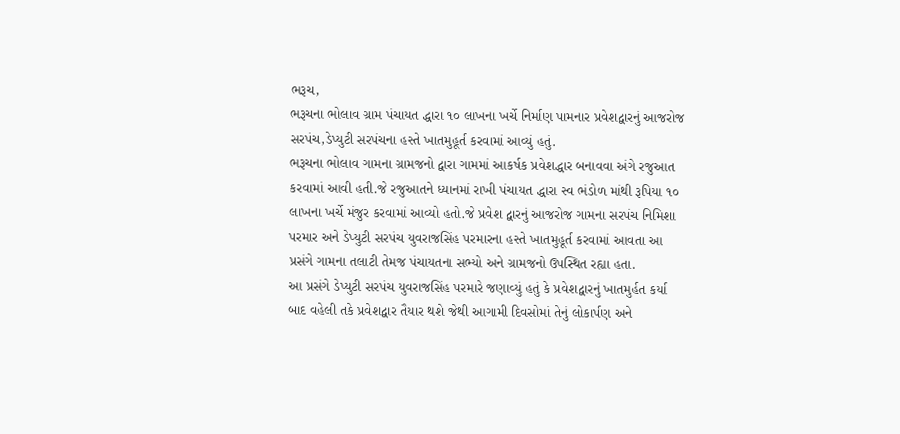ભરૂચ,
ભરૂચના ભોલાવ ગ્રામ પંચાયત દ્ધારા ૧૦ લાખના ખર્ચે નિર્માણ પામનાર પ્રવેશદ્વારનું આજરોજ સરપંચ,ડેપ્યુટી સરપંચના હસ્તે ખાતમુહૂર્ત કરવામાં આવ્યું હતું.
ભરૂચના ભોલાવ ગામના ગ્રામજનો દ્વારા ગામમાં આકર્ષક પ્રવેશદ્ધાર બનાવવા અંગે રજુઆત કરવામાં આવી હતી.જે રજુઆતને ધ્યાનમાં રાખી પંચાયત દ્ધારા સ્વ ભંડોળ માંથી રૂપિયા ૧૦ લાખના ખર્ચે મંજુર કરવામાં આવ્યો હતો.જે પ્રવેશ દ્વારનું આજરોજ ગામના સરપંચ નિમિશા પરમાર અને ડેપ્યુટી સરપંચ યુવરાજસિંહ પરમારના હસ્તે ખાતમુહૂર્ત કરવામાં આવતા આ પ્રસંગે ગામના તલાટી તેમજ પંચાયતના સભ્યો અને ગ્રામજનો ઉપસ્થિત રહ્યા હતા.
આ પ્રસંગે ડેપ્યુટી સરપંચ યુવરાજસિંહ પરમારે જણાવ્યું હતું કે પ્રવેશદ્વારનું ખાતમુર્હત કર્યા બાદ વહેલી તકે પ્રવેશદ્વાર તૈયાર થશે જેથી આગામી દિવસોમાં તેનું લોકાર્પણ અને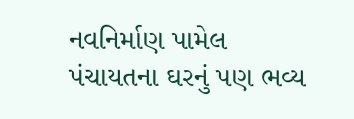નવનિર્માણ પામેલ પંચાયતના ઘરનું પણ ભવ્ય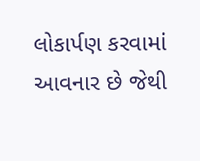લોકાર્પણ કરવામાં આવનાર છે જેથી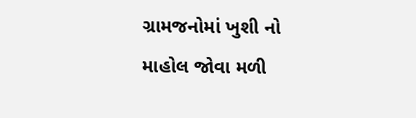ગ્રામજનોમાં ખુશી નો માહોલ જોવા મળી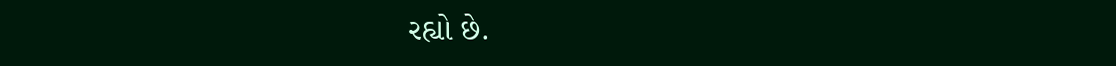રહ્યો છે.